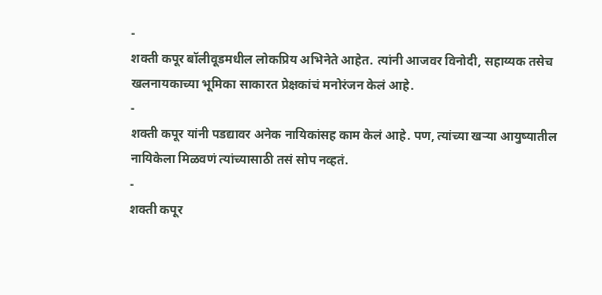-
शक्ती कपूर बॉलीवूडमधील लोकप्रिय अभिनेते आहेत. त्यांनी आजवर विनोदी, सहाय्यक तसेच खलनायकाच्या भूमिका साकारत प्रेक्षकांचं मनोरंजन केलं आहे.
-
शक्ती कपूर यांनी पडद्यावर अनेक नायिकांसह काम केलं आहे. पण, त्यांच्या खऱ्या आयुष्यातील नायिकेला मिळवणं त्यांच्यासाठी तसं सोप नव्हतं.
-
शक्ती कपूर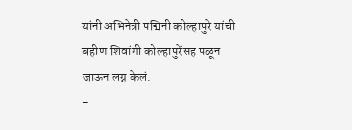यांनी अभिनेत्री पद्मिनी कोल्हापुरे यांची बहीण शिवांगी कोल्हापुरेंसह पळून जाऊन लग्न केलं.
-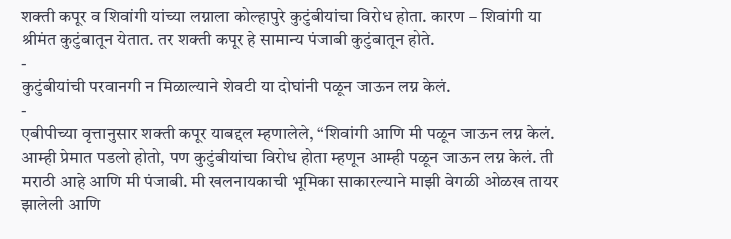शक्ती कपूर व शिवांगी यांच्या लग्नाला कोल्हापुरे कुटुंबीयांचा विरोध होता. कारण – शिवांगी या श्रीमंत कुटुंबातून येतात. तर शक्ती कपूर हे सामान्य पंजाबी कुटुंबातून होते.
-
कुटुंबीयांची परवानगी न मिळाल्याने शेवटी या दोघांनी पळून जाऊन लग्न केलं.
-
एबीपीच्या वृत्तानुसार शक्ती कपूर याबद्दल म्हणालेले, “शिवांगी आणि मी पळून जाऊन लग्न केलं. आम्ही प्रेमात पडलो होतो, पण कुटुंबीयांचा विरोध होता म्हणून आम्ही पळून जाऊन लग्न केलं. ती मराठी आहे आणि मी पंजाबी. मी खलनायकाची भूमिका साकारल्याने माझी वेगळी ओळख तायर झालेली आणि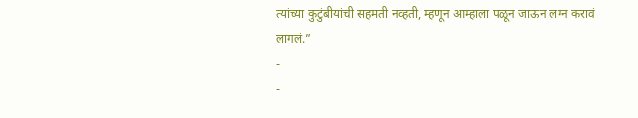त्यांच्या कुटुंबीयांची सहमती नव्हती, म्हणून आम्हाला पळून जाऊन लग्न करावं लागलं.”
-
-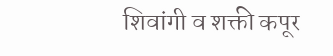शिवांगी व शक्ती कपूर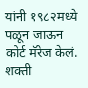यांनी १९८२मध्ये पळून जाऊन कोर्ट मॅरेज केलं. शक्ती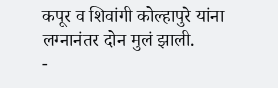कपूर व शिवांगी कोल्हापुरे यांना लग्नानंतर दोन मुलं झाली.
-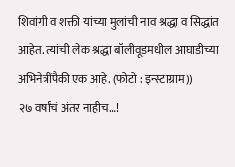शिवांगी व शक्ती यांच्या मुलांची नाव श्रद्धा व सिद्धांत आहेत. त्यांची लेक श्रद्धा बॉलीवूडमधील आघाडीच्या अभिनेत्रींपैकी एक आहे. (फोटो : इन्स्टाग्राम))
२७ वर्षांचं अंतर नाहीच…!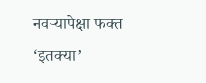नवऱ्यापेक्षा फक्त ‘इतक्या’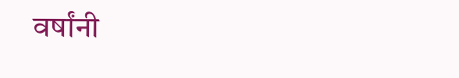वर्षांनी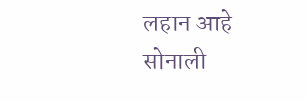लहान आहे सोनाली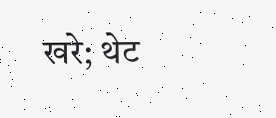खरे; थेट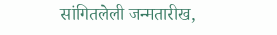सांगितलेली जन्मतारीख,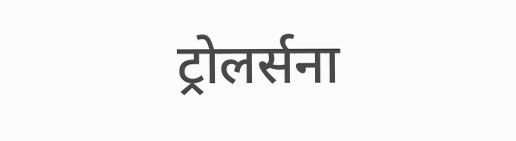ट्रोलर्सना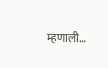म्हणाली…